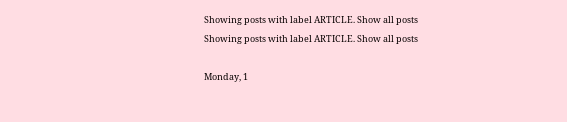Showing posts with label ARTICLE. Show all posts
Showing posts with label ARTICLE. Show all posts

Monday, 1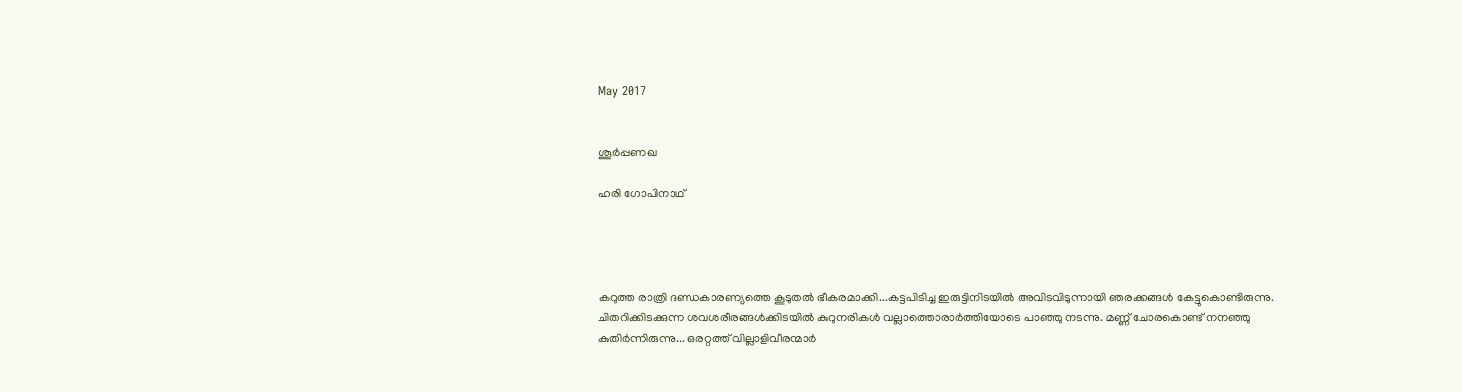May 2017


ശൂർപ്പണഖ

ഹരി ഗോപിനാഥ്‌




കറുത്ത രാത്രി ദണ്ഡകാരണ്യത്തെ കൂടുതൽ ഭീകരമാക്കി...കട്ടപിടിച്ച ഇരുട്ടിനിടയിൽ അവിടവിടുന്നായി ഞരക്കങ്ങൾ കേട്ടുകൊണ്ടിരുന്നു. ചിതറിക്കിടക്കുന്ന ശവശരീരങ്ങൾക്കിടയിൽ കുറുനരികൾ വല്ലാത്തൊരാർത്തിയോടെ പാഞ്ഞു നടന്നു. മണ്ണ് ചോരകൊണ്ട് നനഞ്ഞു കുതിർന്നിരുന്നു... ഒരറ്റത്ത് വില്ലാളിവീരന്മാർ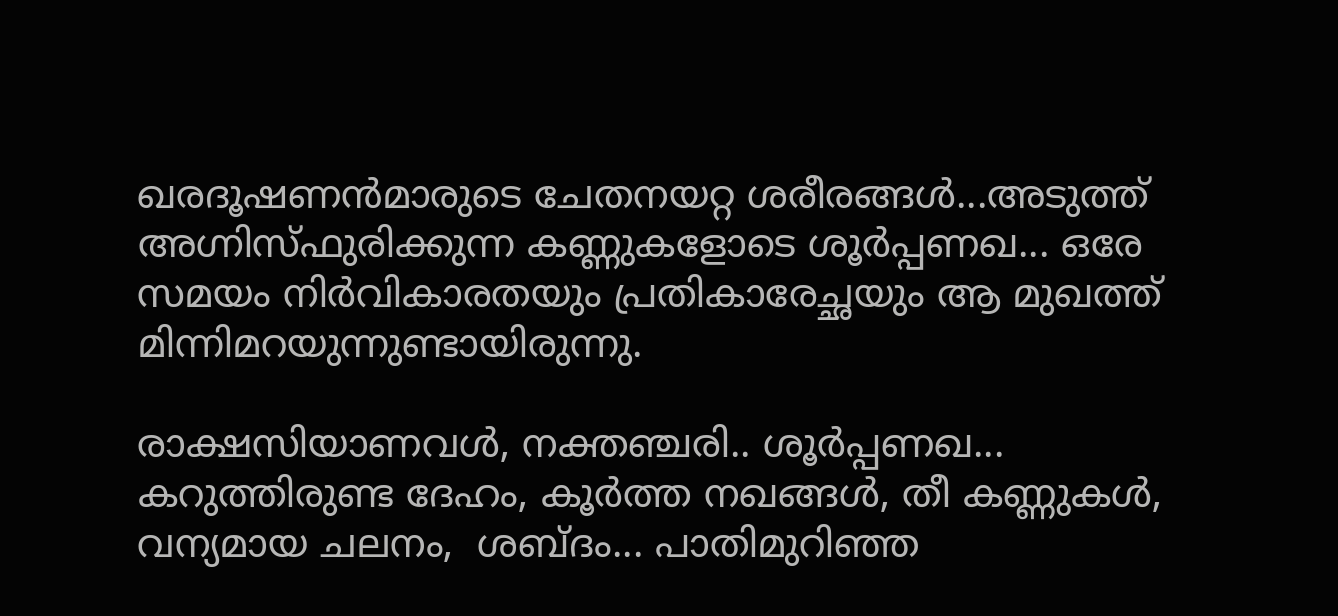ഖരദൂഷണൻമാരുടെ ചേതനയറ്റ ശരീരങ്ങൾ...അടുത്ത് അഗ്നിസ്ഫുരിക്കുന്ന കണ്ണുകളോടെ ശൂർപ്പണഖ... ഒരേ സമയം നിർവികാരതയും പ്രതികാരേച്ഛയും ആ മുഖത്ത് മിന്നിമറയുന്നുണ്ടായിരുന്നു.

രാക്ഷസിയാണവൾ, നക്തഞ്ചരി.. ശൂർപ്പണഖ... കറുത്തിരുണ്ട ദേഹം, കൂർത്ത നഖങ്ങൾ, തീ കണ്ണുകൾ, വന്യമായ ചലനം,  ശബ്ദം... പാതിമുറിഞ്ഞ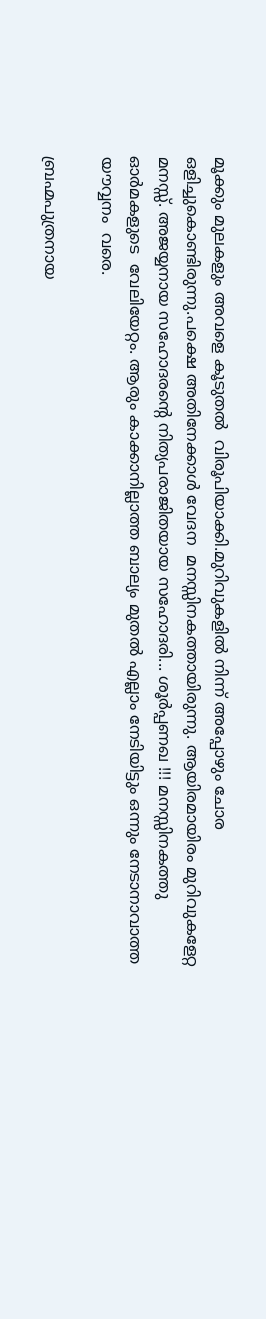മൂക്കും മുലകളും അവളെ കൂടുതൽ  വിരൂപിയാക്കി.മുറിവുകളിൽ നിന്ന് അപ്പോഴും ചോര  ഒളിച്ചുകൊണ്ടിരുന്നു.പക്ഷെ അതിനേക്കാൾ വേദന  മനസ്സിനകത്തായിരുന്നു. ആയിരമായിരം മുറിവുകളേറ്റ മനസ്സ്. അജയ്യനായ സഹോദരന്റെ നിത്യപരാജിതയായ സഹോദരി... ശൂർപ്പണഖ !!! മനസ്സിനകത്തു ഓർമകളുടെ  വേലിയേറ്റം. ആരും കാക്കാനില്ലാത്ത ബാല്യം മുതൽ എല്ലാം നേടിയിട്ടും ഒന്നും നേടാനാവാത്ത യൗവ്വനം  വരെ.

ബ്രഹ്മപുത്രനായ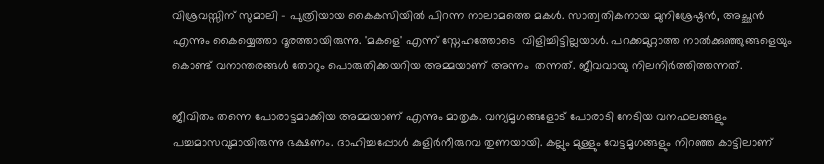വിശ്രവസ്സിന് സുമാലി - പുത്രിയായ കൈകസിയിൽ പിറന്ന നാലാമത്തെ മകൾ. സാത്വതികനായ മുനിശ്രേഷ്ഠൻ, അച്ഛൻ എന്നും കൈയ്യെത്താ ദൂരത്തായിരുന്നു. 'മകളെ' എന്ന് സ്നേഹത്തോടെ  വിളിച്ചിട്ടില്ലയാൾ. പറക്കമുറ്റാത്ത നാൽക്കുഞ്ഞുങ്ങളെയും കൊണ്ട് വനാന്തരങ്ങൾ തോറും പൊരുതിക്കയറിയ അമ്മയാണ് അന്നം  തന്നത്. ജീവവായു നിലനിർത്തിത്തന്നത്.

ജീവിതം തന്നെ പോരാട്ടമാക്കിയ അമ്മയാണ് എന്നും മാതൃക. വന്യമൃഗങ്ങളോട് പോരാടി നേടിയ വനഫലങ്ങളും  പച്ചമാസവുമായിരുന്നു ഭക്ഷണം. ദാഹിച്ചപ്പോൾ കുളിർനീരുറവ തുണയായി. കല്ലും മുള്ളും വേട്ടമൃഗങ്ങളും നിറഞ്ഞ കാട്ടിലാണ്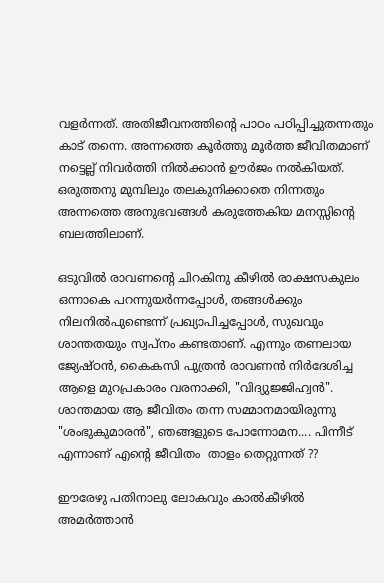വളർന്നത്. അതിജീവനത്തിന്റെ പാഠം പഠിപ്പിച്ചുതന്നതും കാട് തന്നെ. അന്നത്തെ കൂർത്തു മൂർത്ത ജീവിതമാണ് നട്ടെല്ല് നിവർത്തി നിൽക്കാൻ ഊർജം നൽകിയത്. ഒരുത്തനു മുമ്പിലും തലകുനിക്കാതെ നിന്നതും അന്നത്തെ അനുഭവങ്ങൾ കരുത്തേകിയ മനസ്സിന്റെ ബലത്തിലാണ്.

ഒടുവിൽ രാവണന്റെ ചിറകിനു കീഴിൽ രാക്ഷസകുലം ഒന്നാകെ പറന്നുയർന്നപ്പോൾ, തങ്ങൾക്കും നിലനിൽപുണ്ടെന്ന് പ്രഖ്യാപിച്ചപ്പോൾ, സുഖവും ശാന്തതയും സ്വപ്നം കണ്ടതാണ്. എന്നും തണലായ ജ്യേഷ്ഠൻ, കൈകസി പുത്രൻ രാവണൻ നിർദേശിച്ച ആളെ മുറപ്രകാരം വരനാക്കി, "വിദ്യുജ്ജിഹ്വൻ". ശാന്തമായ ആ ജീവിതം തന്ന സമ്മാനമായിരുന്നു "ശംഭുകുമാരൻ", ഞങ്ങളുടെ പോന്നോമന.... പിന്നീട് എന്നാണ് എന്റെ ജീവിതം  താളം തെറ്റുന്നത് ??

ഈരേഴു പതിനാലു ലോകവും കാൽകീഴിൽ അമർത്താൻ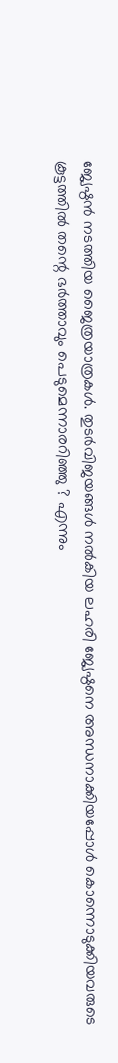ജ്യേഷ്ഠൻ നടത്തിയ ജൈത്രയാത്രകൾ. തുടർവിജയങ്ങൾ നൽകിയ ലഹരി ജ്യേഷ്ഠനെ അന്ധനാക്കിയപ്പോൾ കൊന്നൊടുക്കിയവരുടെ കൂട്ടത്തിൽ തന്റെ ഭർത്താവും പെടുമെന്നാരറിഞ്ഞു ? എന്നും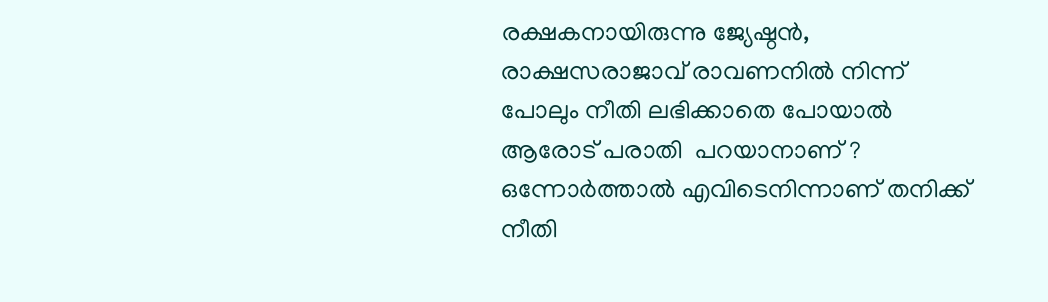രക്ഷകനായിരുന്നു ജ്യേഷ്ഠൻ, രാക്ഷസരാജാവ് രാവണനിൽ നിന്ന് പോലും നീതി ലഭിക്കാതെ പോയാൽ ആരോട് പരാതി  പറയാനാണ് ? ഒന്നോർത്താൽ എവിടെനിന്നാണ് തനിക്ക് നീതി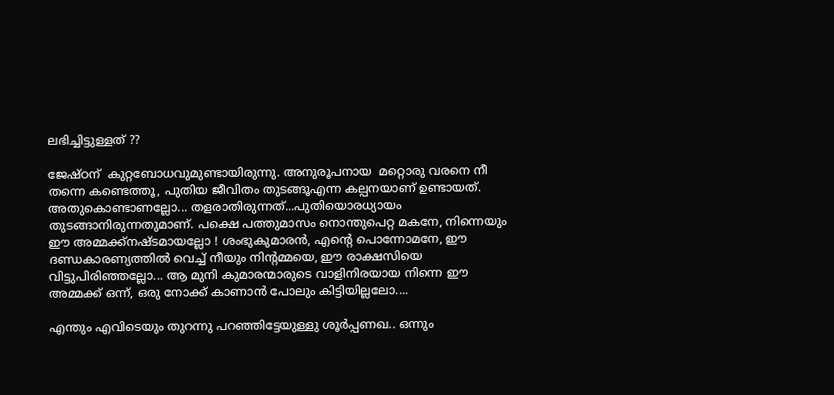ലഭിച്ചിട്ടുള്ളത് ??

ജേഷ്ഠന്  കുറ്റബോധവുമുണ്ടായിരുന്നു. അനുരൂപനായ  മറ്റൊരു വരനെ നീ തന്നെ കണ്ടെത്തൂ, പുതിയ ജീവിതം തുടങ്ങൂഎന്ന കല്പനയാണ് ഉണ്ടായത്. അതുകൊണ്ടാണല്ലോ... തളരാതിരുന്നത്...പുതിയൊരധ്യായം തുടങ്ങാനിരുന്നതുമാണ്. പക്ഷെ പത്തുമാസം നൊന്തുപെറ്റ മകനേ, നിന്നെയും ഈ അമ്മക്ക്നഷ്ടമായല്ലോ ! ശംഭുകുമാരൻ, എന്റെ പൊന്നോമനേ, ഈ ദണ്ഡകാരണ്യത്തിൽ വെച്ച് നീയും നിന്റമ്മയെ, ഈ രാക്ഷസിയെ വിട്ടുപിരിഞ്ഞല്ലോ... ആ മുനി കുമാരന്മാരുടെ വാളിനിരയായ നിന്നെ ഈ അമ്മക്ക് ഒന്ന്, ഒരു നോക്ക് കാണാൻ പോലും കിട്ടിയില്ലലോ....

എന്തും എവിടെയും തുറന്നു പറഞ്ഞിട്ടേയുള്ളു ശൂർപ്പണഖ.. ഒന്നും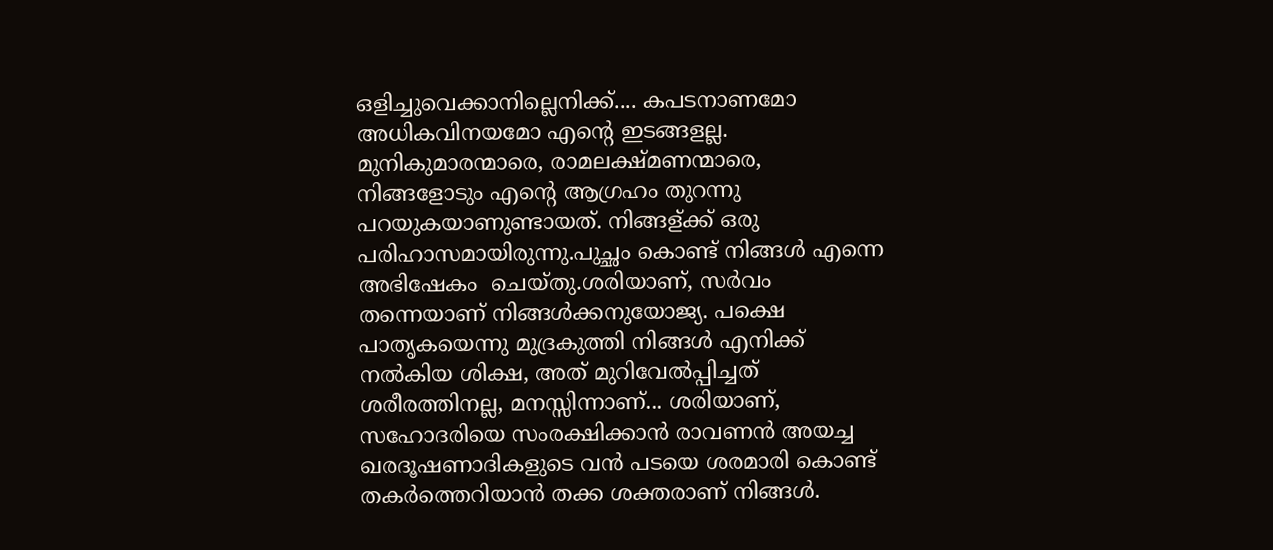ഒളിച്ചുവെക്കാനില്ലെനിക്ക്.... കപടനാണമോ അധികവിനയമോ എന്റെ ഇടങ്ങളല്ല. മുനികുമാരന്മാരെ, രാമലക്ഷ്മണന്മാരെ, നിങ്ങളോടും എന്റെ ആഗ്രഹം തുറന്നു പറയുകയാണുണ്ടായത്. നിങ്ങള്ക്ക് ഒരു  പരിഹാസമായിരുന്നു.പുച്ഛം കൊണ്ട് നിങ്ങൾ എന്നെ അഭിഷേകം  ചെയ്തു.ശരിയാണ്, സർവം  തന്നെയാണ് നിങ്ങൾക്കനുയോജ്യ. പക്ഷെ പാതൃകയെന്നു മുദ്രകുത്തി നിങ്ങൾ എനിക്ക് നൽകിയ ശിക്ഷ, അത് മുറിവേൽപ്പിച്ചത് ശരീരത്തിനല്ല, മനസ്സിന്നാണ്... ശരിയാണ്, സഹോദരിയെ സംരക്ഷിക്കാൻ രാവണൻ അയച്ച ഖരദൂഷണാദികളുടെ വൻ പടയെ ശരമാരി കൊണ്ട് തകർത്തെറിയാൻ തക്ക ശക്തരാണ് നിങ്ങൾ.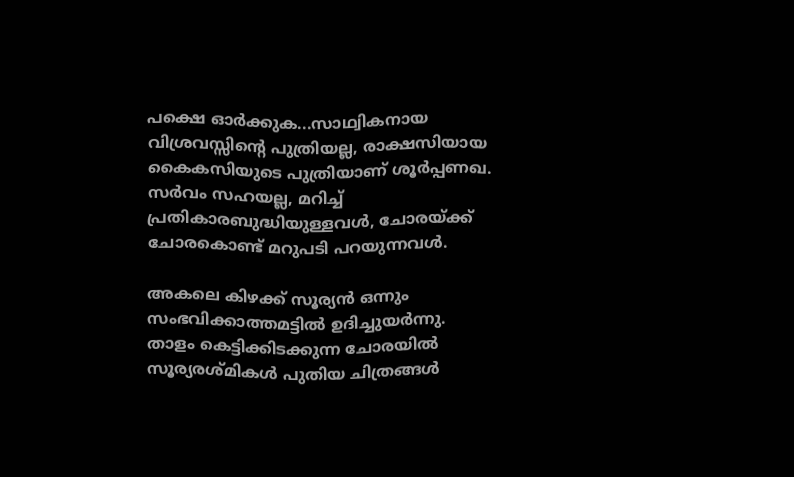പക്ഷെ ഓർക്കുക...സാഥ്വികനായ വിശ്രവസ്സിന്റെ പുത്രിയല്ല, രാക്ഷസിയായ കൈകസിയുടെ പുത്രിയാണ് ശൂർപ്പണഖ. സർവം സഹയല്ല, മറിച്ച് പ്രതികാരബുദ്ധിയുള്ളവൾ, ചോരയ്ക്ക്  ചോരകൊണ്ട് മറുപടി പറയുന്നവൾ.

അകലെ കിഴക്ക് സൂര്യൻ ഒന്നും സംഭവിക്കാത്തമട്ടിൽ ഉദിച്ചുയർന്നു. താളം കെട്ടിക്കിടക്കുന്ന ചോരയിൽ സൂര്യരശ്മികൾ പുതിയ ചിത്രങ്ങൾ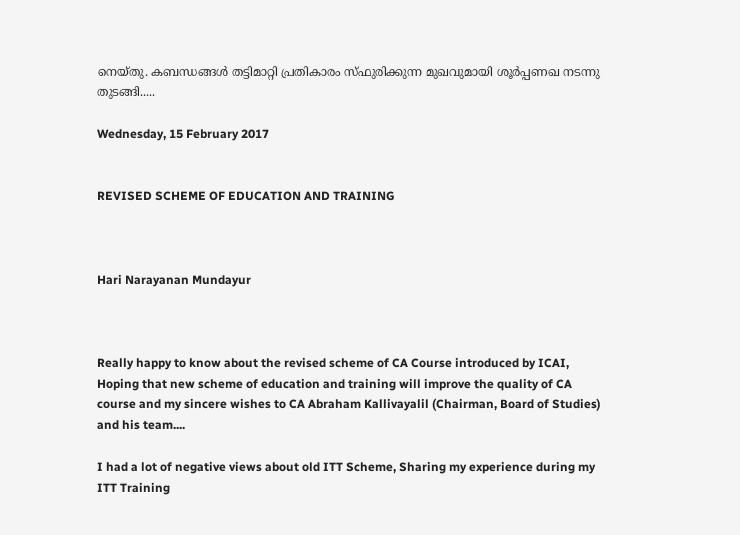നെയ്തു. കബന്ധങ്ങൾ തട്ടിമാറ്റി പ്രതികാരം സ്ഫുരിക്കുന്ന മുഖവുമായി ശൂർപ്പണഖ നടന്നു തുടങ്ങി.....

Wednesday, 15 February 2017


REVISED SCHEME OF EDUCATION AND TRAINING



Hari Narayanan Mundayur



Really happy to know about the revised scheme of CA Course introduced by ICAI, Hoping that new scheme of education and training will improve the quality of CA  course and my sincere wishes to CA Abraham Kallivayalil (Chairman, Board of Studies) and his team....

I had a lot of negative views about old ITT Scheme, Sharing my experience during my ITT Training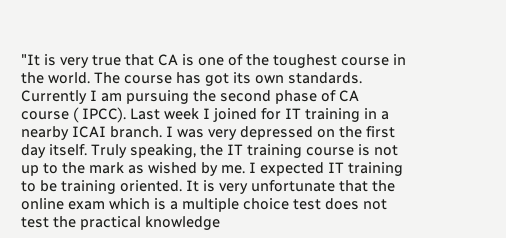"It is very true that CA is one of the toughest course in the world. The course has got its own standards. Currently I am pursuing the second phase of CA course ( IPCC). Last week I joined for IT training in a nearby ICAI branch. I was very depressed on the first day itself. Truly speaking, the IT training course is not up to the mark as wished by me. I expected IT training to be training oriented. It is very unfortunate that the online exam which is a multiple choice test does not test the practical knowledge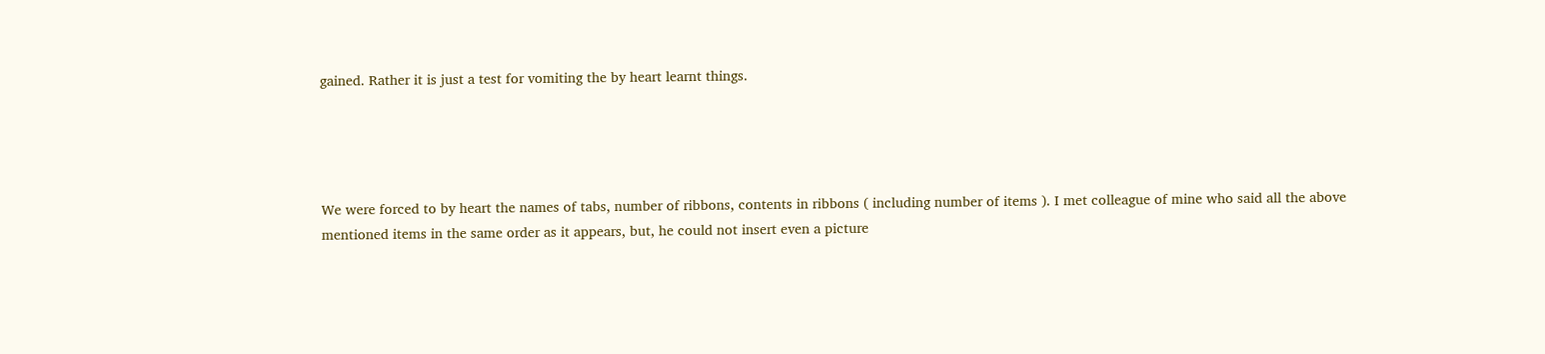gained. Rather it is just a test for vomiting the by heart learnt things.




We were forced to by heart the names of tabs, number of ribbons, contents in ribbons ( including number of items ). I met colleague of mine who said all the above mentioned items in the same order as it appears, but, he could not insert even a picture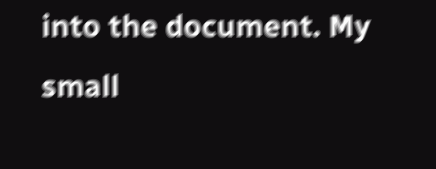into the document. My small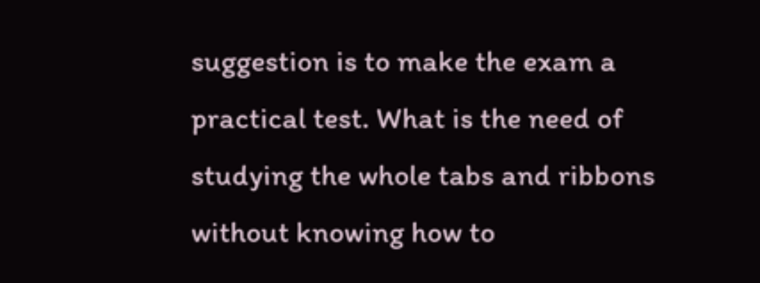suggestion is to make the exam a practical test. What is the need of studying the whole tabs and ribbons without knowing how to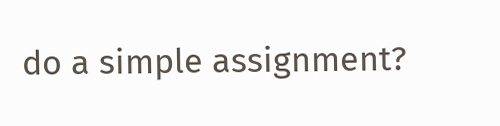do a simple assignment?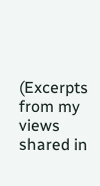(Excerpts from my views shared in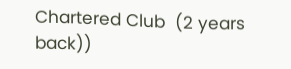Chartered Club  (2 years back))